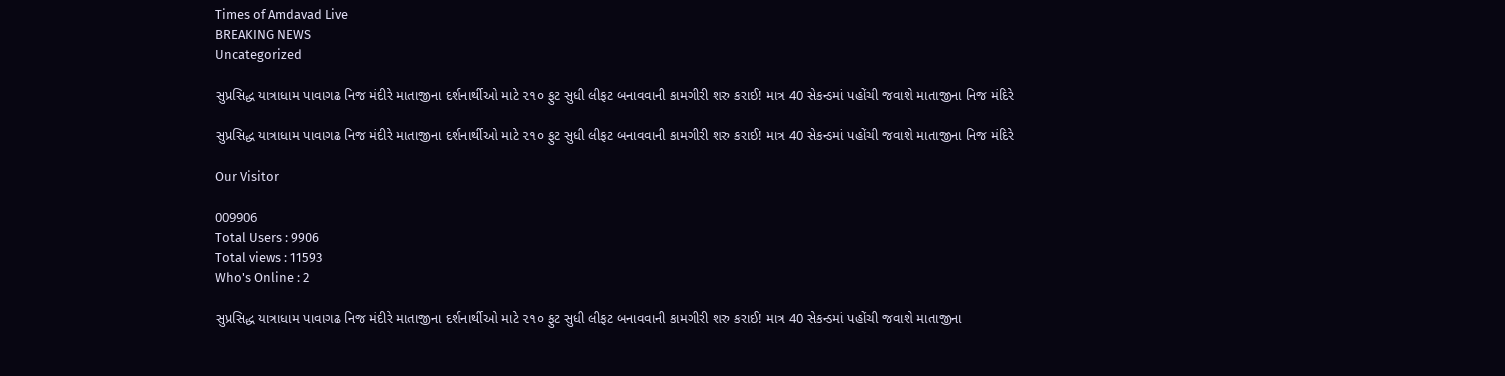Times of Amdavad Live
BREAKING NEWS
Uncategorized

સુપ્રસિદ્ધ યાત્રાધામ પાવાગઢ નિજ મંદીરે માતાજીના દર્શનાર્થીઓ માટે ૨૧૦ ફુટ સુધી લીફટ બનાવવાની કામગીરી શરુ કરાઈ! માત્ર 40 સેકન્ડમાં પહોંચી જવાશે માતાજીના નિજ મંદિરે

સુપ્રસિદ્ધ યાત્રાધામ પાવાગઢ નિજ મંદીરે માતાજીના દર્શનાર્થીઓ માટે ૨૧૦ ફુટ સુધી લીફટ બનાવવાની કામગીરી શરુ કરાઈ! માત્ર 40 સેકન્ડમાં પહોંચી જવાશે માતાજીના નિજ મંદિરે

Our Visitor

009906
Total Users : 9906
Total views : 11593
Who's Online : 2

સુપ્રસિદ્ધ યાત્રાધામ પાવાગઢ નિજ મંદીરે માતાજીના દર્શનાર્થીઓ માટે ૨૧૦ ફુટ સુધી લીફટ બનાવવાની કામગીરી શરુ કરાઈ! માત્ર 40 સેકન્ડમાં પહોંચી જવાશે માતાજીના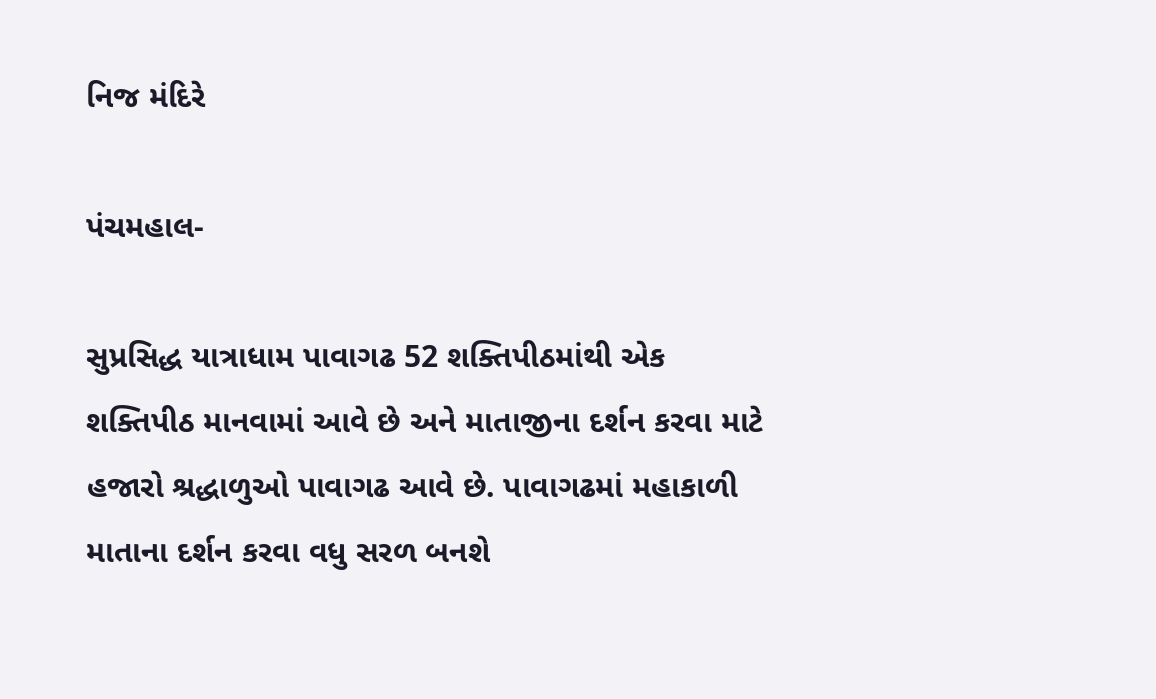નિજ મંદિરે

પંચમહાલ-

સુપ્રસિદ્ધ યાત્રાધામ પાવાગઢ 52 શક્તિપીઠમાંથી એક શક્તિપીઠ માનવામાં આવે છે અને માતાજીના દર્શન કરવા માટે હજારો શ્રદ્ધાળુઓ પાવાગઢ આવે છે. પાવાગઢમાં મહાકાળી માતાના દર્શન કરવા વધુ સરળ બનશે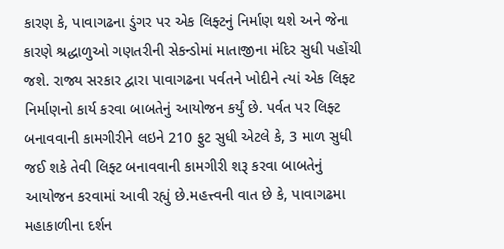કારણ કે, પાવાગઢના ડુંગર પર એક લિફ્ટનું નિર્માણ થશે અને જેના કારણે શ્રદ્ધાળુઓ ગણતરીની સેકન્ડોમાં માતાજીના મંદિર સુધી પહોંચી જશે. રાજ્ય સરકાર દ્વારા પાવાગઢના પર્વતને ખોદીને ત્યાં એક લિફ્ટ નિર્માણનો કાર્ય કરવા બાબતેનું આયોજન કર્યું છે. પર્વત પર લિફ્ટ બનાવવાની કામગીરીને લઇને 210 ફુટ સુધી એટલે કે, 3 માળ સુધી જઈ શકે તેવી લિફ્ટ બનાવવાની કામગીરી શરૂ કરવા બાબતેનું આયોજન કરવામાં આવી રહ્યું છે.મહત્ત્વની વાત છે કે, પાવાગઢમા મહાકાળીના દર્શન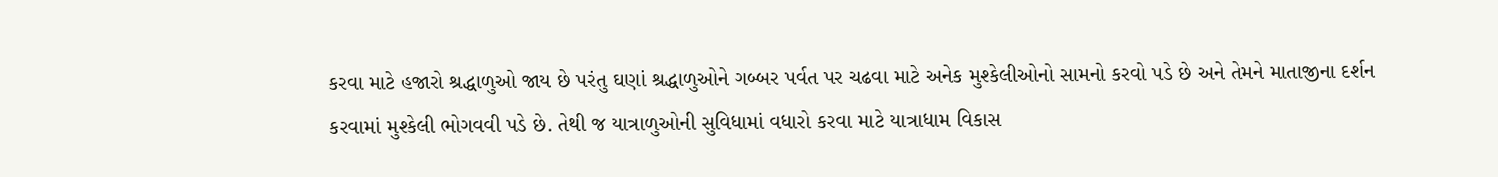કરવા માટે હજારો શ્રદ્ધાળુઓ જાય છે પરંતુ ઘણાં શ્રદ્ધાળુઓને ગબ્બર પર્વત પર ચઢવા માટે અનેક મુશ્કેલીઓનો સામનો કરવો પડે છે અને તેમને માતાજીના દર્શન કરવામાં મુશ્કેલી ભોગવવી પડે છે. તેથી જ યાત્રાળુઓની સુવિધામાં વધારો કરવા માટે યાત્રાધામ વિકાસ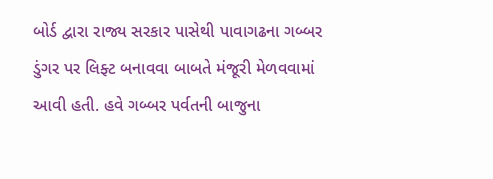બોર્ડ દ્વારા રાજ્ય સરકાર પાસેથી પાવાગઢના ગબ્બર ડુંગર પર લિફ્ટ બનાવવા બાબતે મંજૂરી મેળવવામાં આવી હતી. હવે ગબ્બર પર્વતની બાજુના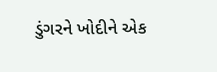ડુંગરને ખોદીને એક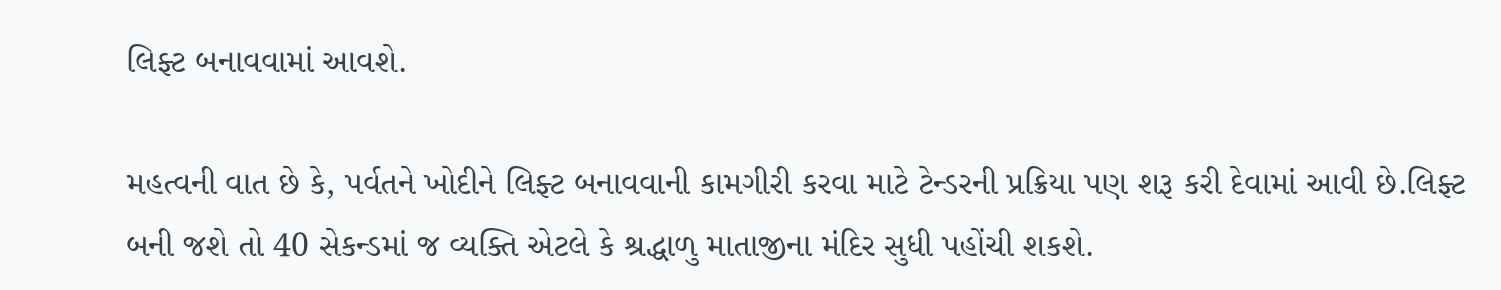લિફ્ટ બનાવવામાં આવશે.

મહત્વની વાત છે કે, પર્વતને ખોદીને લિફ્ટ બનાવવાની કામગીરી કરવા માટે ટેન્ડરની પ્રક્રિયા પણ શરૂ કરી દેવામાં આવી છે.લિફ્ટ બની જશે તો 40 સેકન્ડમાં જ વ્યક્તિ એટલે કે શ્રદ્ધાળુ માતાજીના મંદિર સુધી પહોંચી શકશે.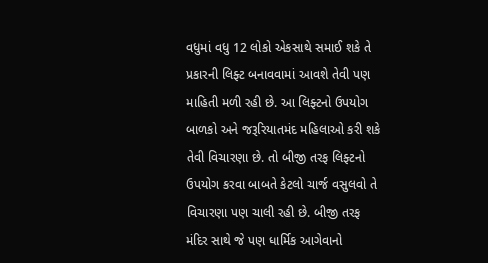વધુમાં વધુ 12 લોકો એકસાથે સમાઈ શકે તે પ્રકારની લિફ્ટ બનાવવામાં આવશે તેવી પણ માહિતી મળી રહી છે. આ લિફ્ટનો ઉપયોગ બાળકો અને જરૂરિયાતમંદ મહિલાઓ કરી શકે તેવી વિચારણા છે. તો બીજી તરફ લિફ્ટનો ઉપયોગ કરવા બાબતે કેટલો ચાર્જ વસુલવો તે વિચારણા પણ ચાલી રહી છે. બીજી તરફ મંદિર સાથે જે પણ ધાર્મિક આગેવાનો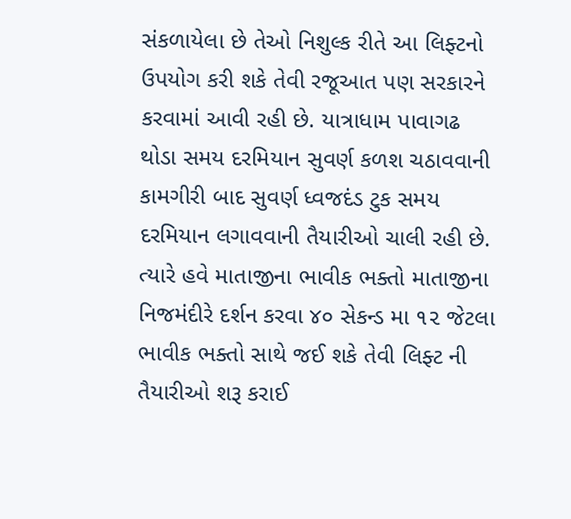સંકળાયેલા છે તેઓ નિશુલ્ક રીતે આ લિફ્ટનો ઉપયોગ કરી શકે તેવી રજૂઆત પણ સરકારને કરવામાં આવી રહી છે. યાત્રાધામ પાવાગઢ થોડા સમય દરમિયાન સુવર્ણ કળશ ચઠાવવાની કામગીરી બાદ સુવર્ણ ધ્વજદંડ ટુક સમય દરમિયાન લગાવવાની તૈયારીઓ ચાલી રહી છે. ત્યારે હવે માતાજીના ભાવીક ભક્તો માતાજીના નિજમંદીરે દર્શન કરવા ૪૦ સેકન્ડ મા ૧૨ જેટલા ભાવીક ભક્તો સાથે જઈ શકે તેવી લિફ્ટ ની તૈયારીઓ શરૂ કરાઈ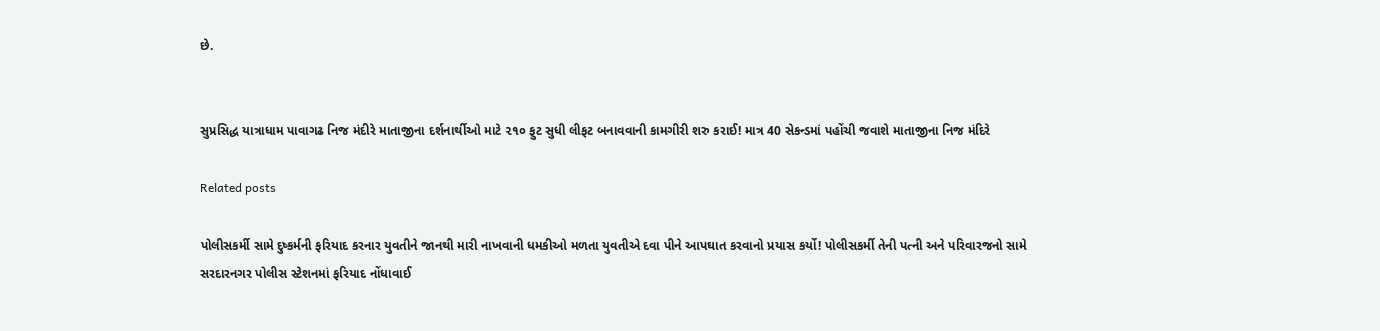છે.


સુપ્રસિદ્ધ યાત્રાધામ પાવાગઢ નિજ મંદીરે માતાજીના દર્શનાર્થીઓ માટે ૨૧૦ ફુટ સુધી લીફટ બનાવવાની કામગીરી શરુ કરાઈ! માત્ર 40 સેકન્ડમાં પહોંચી જવાશે માતાજીના નિજ મંદિરે

Related posts

પોલીસકર્મી સામે દુષ્કર્મની ફરિયાદ કરનાર યુવતીને જાનથી મારી નાખવાની ધમકીઓ મળતા યુવતીએ દવા પીને આપઘાત કરવાનો પ્રયાસ કર્યો! પોલીસકર્મી તેની પત્ની અને પરિવારજનો સામે સરદારનગર પોલીસ સ્ટેશનમાં ફરિયાદ નોંધાવાઈ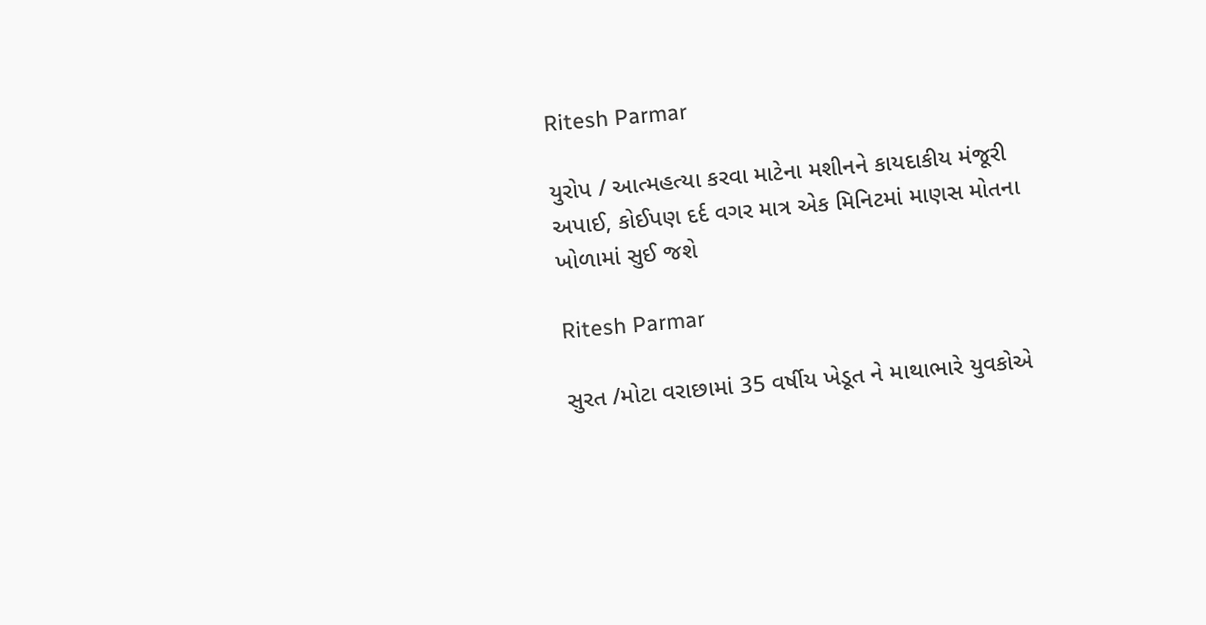Ritesh Parmar

યુરોપ / આત્મહત્યા કરવા માટેના મશીનને કાયદાકીય મંજૂરી અપાઈ, કોઈપણ દર્દ વગર માત્ર એક મિનિટમાં માણસ મોતના ખોળામાં સુઈ જશે

Ritesh Parmar

સુરત /મોટા વરાછામાં 35 વર્ષીય ખેડૂત ને માથાભારે યુવકોએ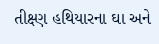તીક્ષ્ણ હથિયારના ઘા અને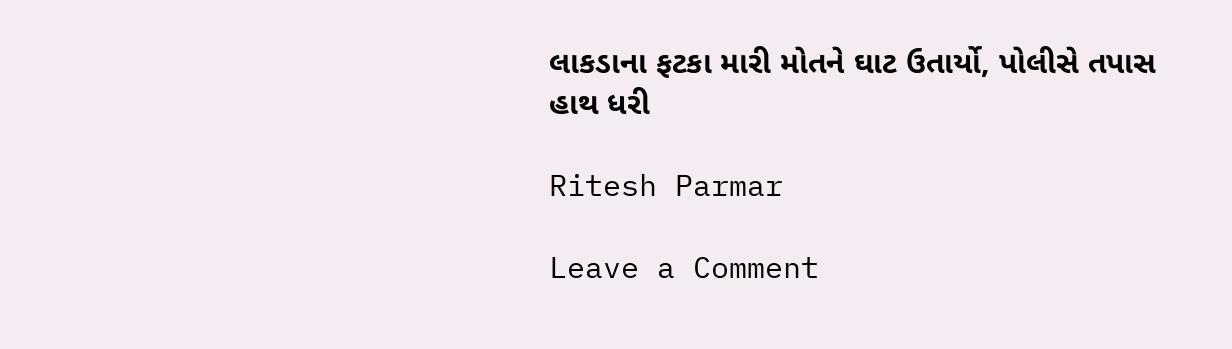લાકડાના ફટકા મારી મોતને ઘાટ ઉતાર્યો, પોલીસે તપાસ હાથ ધરી

Ritesh Parmar

Leave a Comment